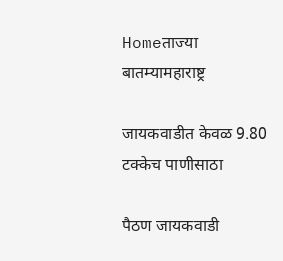Homeताज्या बातम्यामहाराष्ट्र

जायकवाडीत केवळ 9.80 टक्केच पाणीसाठा

पैठण जायकवाडी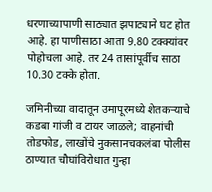धरणाच्यापाणी साठ्यात झपाट्याने घट होत आहे. हा पाणीसाठा आता 9.80 टक्क्यांवर पोहोचला आहे. तर 24 तासांपूर्वीच साठा 10.30 टक्के होता.

जमिनीच्या वादातून उमापूरमध्ये शेतकर्‍याचे कडबा गांजी व टायर जाळले; वाहनांची तोडफोड, लाखोंचे नुकसानचकलंबा पोलीस ठाण्यात चौघांविरोधात गुन्हा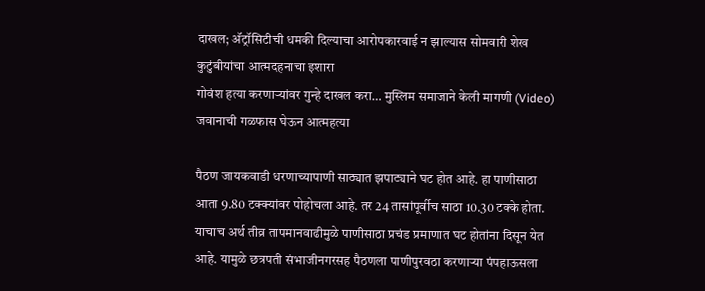दाखल; अ‍ॅट्रॉसिटीची धमकी दिल्याचा आरोपकारवाई न झाल्यास सोमवारी शेख कुटुंबीयांचा आत्मदहनाचा इशारा
गोवंश हत्या करणाऱ्यांवर गुन्हे दाखल करा… मुस्लिम समाजाने केली मागणी (Video)
जवानाची गळफास घेऊन आत्महत्या

पैठण जायकवाडी धरणाच्यापाणी साठ्यात झपाट्याने घट होत आहे. हा पाणीसाठा आता 9.80 टक्क्यांवर पोहोचला आहे. तर 24 तासांपूर्वीच साठा 10.30 टक्के होता. याचाच अर्थ तीव्र तापमानवाढीमुळे पाणीसाठा प्रचंड प्रमाणात घट होतांना दिसून येत आहे. यामुळे छत्रपती संभाजीनगरसह पैठणला पाणीपुरवठा करणार्‍या पंपहाऊसला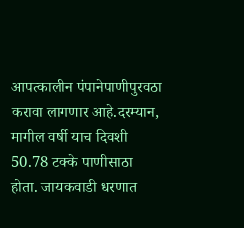आपत्कालीन पंपानेपाणीपुरवठा करावा लागणार आहे.दरम्यान, मागील वर्षी याच दिवशी 50.78 टक्के पाणीसाठा होता. जायकवाडी धरणात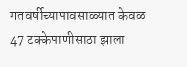गतवर्षीच्यापावसाळ्यात केवळ 47 टक्केपाणीसाठा झाला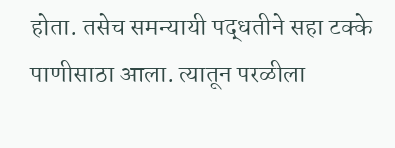होता. तसेच समन्यायी पद्धतीने सहा टक्के पाणीसाठा आला. त्यातून परळीला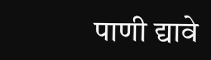पाणी द्यावे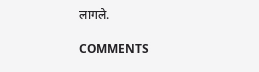लागले.

COMMENTS